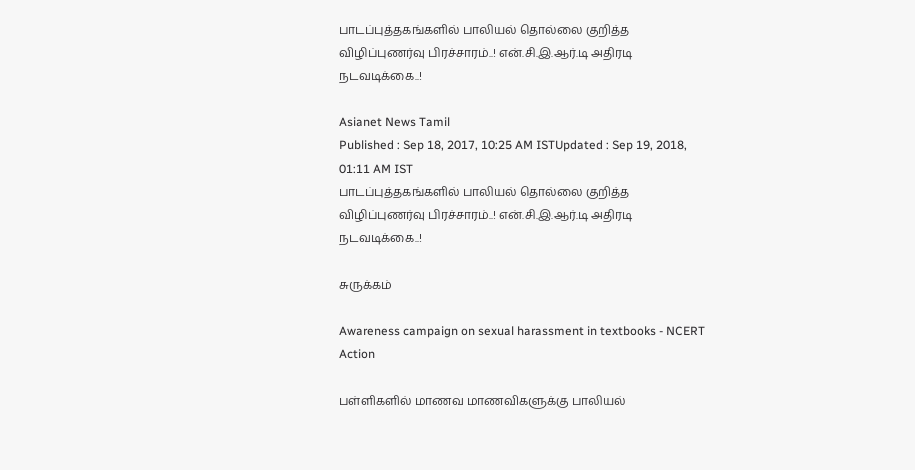பாடப்புத்தகங்களில் பாலியல் தொல்லை குறித்த விழிப்புணர்வு பிரச்சாரம்..! என்.சி.இ.ஆர்.டி அதிரடி நடவடிக்கை..!

Asianet News Tamil
Published : Sep 18, 2017, 10:25 AM ISTUpdated : Sep 19, 2018, 01:11 AM IST
பாடப்புத்தகங்களில் பாலியல் தொல்லை குறித்த விழிப்புணர்வு பிரச்சாரம்..! என்.சி.இ.ஆர்.டி அதிரடி நடவடிக்கை..!

சுருக்கம்

Awareness campaign on sexual harassment in textbooks - NCERT Action

பள்ளிகளில் மாணவ மாணவிகளுக்கு பாலியல்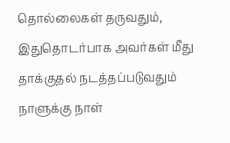தொல்லைகள் தருவதும், இதுதொடர்பாக அவர்கள் மீது தாக்குதல் நடத்தப்படுவதும் நாளுக்கு நாள்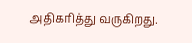அதிகரித்து வருகிறது.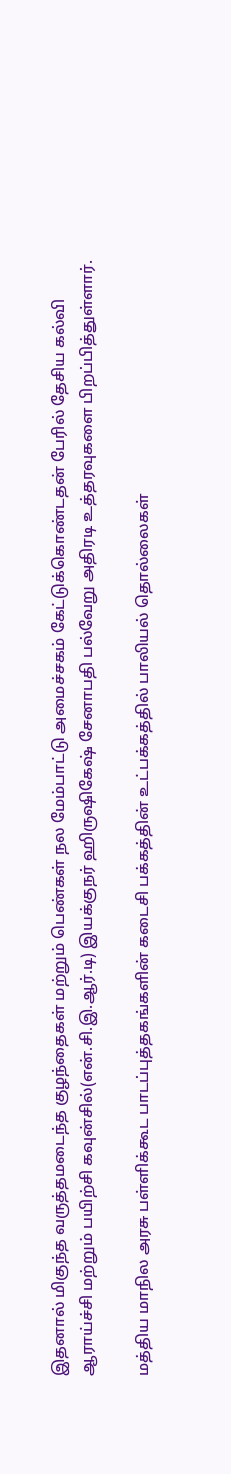இதனால் மிகுந்த வருத்தமடைந்த குழந்தைகள் மற்றும் பெண்கள் நல மேம்பாட்டு அமைச்சகம் கேட்டுக்கொண்டதன் பேரில் தேசிய கல்வி ஆராய்ச்சி மற்றும் பயிற்சி கவுன்சில்(என்.சி.இ.ஆர்.டி) இயக்குநர் ஹிருஷிகேஷ் சேனாபதி பல்வேறு அதிரடி உத்தரவுகளை பிறப்பித்துள்ளார்.

மத்திய மாநில அரசு பள்ளிக்கூட பாடப்புத்தகங்களின் கடைசி பக்கத்தின் உட்பக்கத்தில் பாலியல் தொல்லைகள்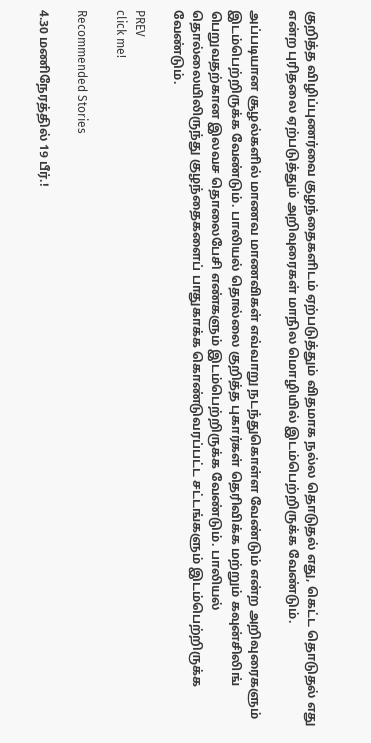குறித்த விழிப்புணர்வை குழந்தைகளிடம் ஏற்படுத்தும் விதமாக நல்ல தொடுதல் எது, கெட்ட தொடுதல் எது என்ற புரிதலை ஏற்படுத்தும் அறிவுரைகள் மாநில மொழியில் இடம்பெற்றிருக்க வேண்டும்.

அப்படியான சூழல்களில் மாணவ மாணவிகள் எவ்வாறு நடந்துகொள்ள வேண்டும் என்ற அறிவுரைகளும் இடம்பெற்றிருக்க வேண்டும். பாலியல் தொல்லை குறித்த புகார்கள் தெரிவிக்க மற்றும் கவுன்சிலிங் பெறுவதற்கான இலவச தொலைபேசி எண்களும் இடம்பெற்றிருக்க வேண்டும். பாலியல் தொல்லையிலிருந்து குழந்தைகளைப் பாதுகாக்க கொண்டுவரப்பட்ட சட்டங்களும் இடம்பெற்றிருக்க வேண்டும்.

PREV
click me!

Recommended Stories

4.30 மணிநேரத்தில் 19 பீர்.!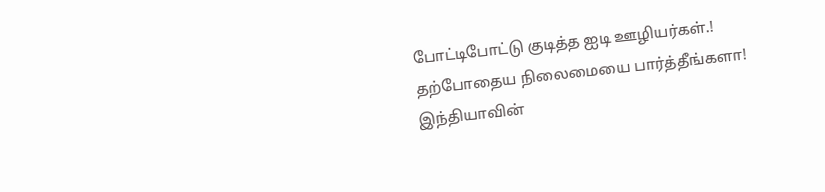போட்டிபோட்டு குடித்த ஐடி ஊழியர்கள்.! தற்போதைய நிலைமையை பார்த்தீங்களா!
இந்தியாவின்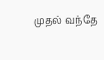முதல் வந்தே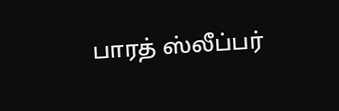பாரத் ஸ்லீப்பர்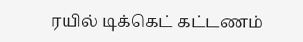ரயில் டிக்கெட் கட்டணம்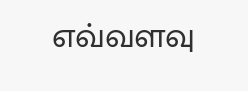எவ்வளவு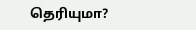தெரியுமா?